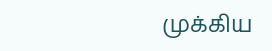முக்கிய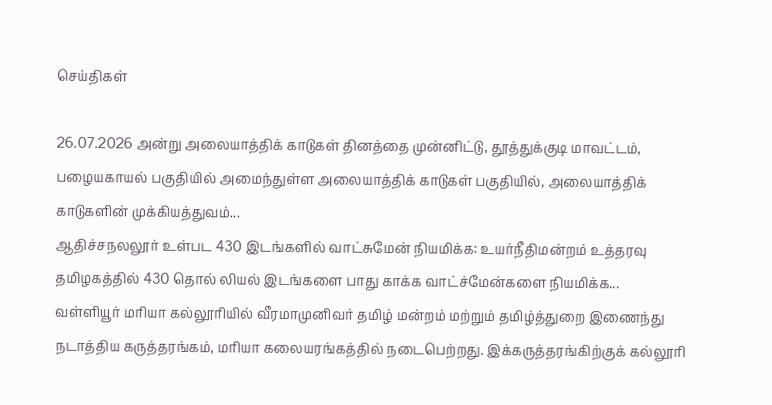செய்திகள்

26.07.2026 அன்று அலையாத்திக் காடுகள் தினத்தை முன்னிட்டு, தூத்துக்குடி மாவட்டம், பழையகாயல் பகுதியில் அமைந்துள்ள அலையாத்திக் காடுகள் பகுதியில், அலையாத்திக் காடுகளின் முக்கியத்துவம்...
ஆதிச்சநலலூர் உள்பட 430 இடங்களில் வாட்சுமேன் நியமிக்க: உயர்நீதிமன்றம் உத்தரவு தமிழகத்தில் 430 தொல் லியல் இடங்களை பாது காக்க வாட்ச்மேன்களை நியமிக்க...
வள்ளியூர் மரியா கல்லூரியில் வீரமாமுனிவர் தமிழ் மன்றம் மற்றும் தமிழ்த்துறை இணைந்து நடாத்திய கருத்தரங்கம், மரியா கலையரங்கத்தில் நடைபெற்றது. இக்கருத்தரங்கிற்குக் கல்லூரி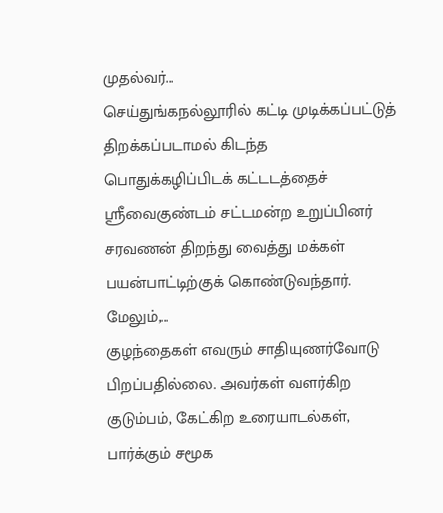முதல்வர்...
செய்துங்கநல்லூரில் கட்டி முடிக்கப்பட்டுத் திறக்கப்படாமல் கிடந்த பொதுக்கழிப்பிடக் கட்டடத்தைச் ஸ்ரீவைகுண்டம் சட்டமன்ற உறுப்பினர் சரவணன் திறந்து வைத்து மக்கள் பயன்பாட்டிற்குக் கொண்டுவந்தார். மேலும்,...
குழந்தைகள் எவரும் சாதியுணர்வோடு பிறப்பதில்லை. அவர்கள் வளர்கிற குடும்பம், கேட்கிற உரையாடல்கள், பார்க்கும் சமூக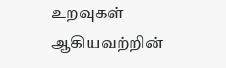உறவுகள் ஆகியவற்றின்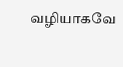வழியாகவே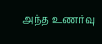அந்த உணர்வு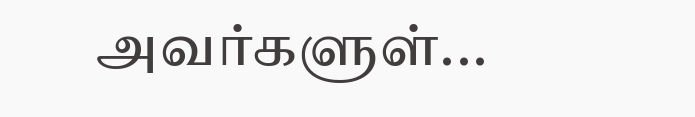அவர்களுள்...